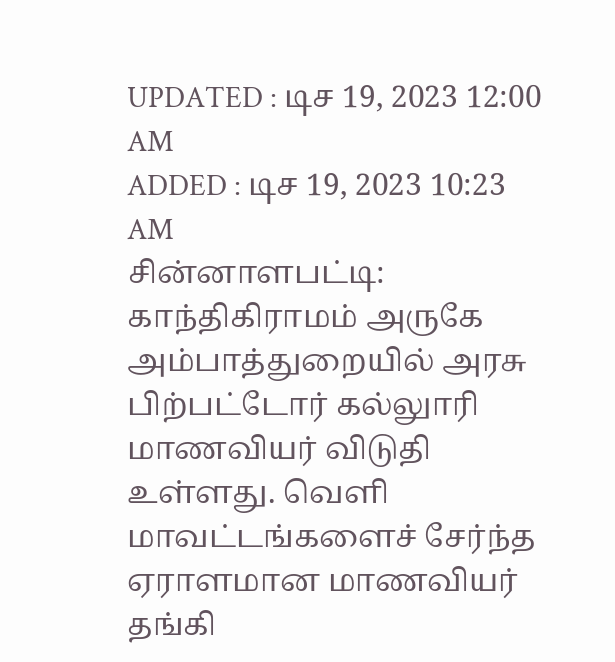UPDATED : டிச 19, 2023 12:00 AM
ADDED : டிச 19, 2023 10:23 AM
சின்னாளபட்டி:
காந்திகிராமம் அருகே அம்பாத்துறையில் அரசு பிற்பட்டோர் கல்லுாரி மாணவியர் விடுதி உள்ளது. வெளி மாவட்டங்களைச் சேர்ந்த ஏராளமான மாணவியர் தங்கி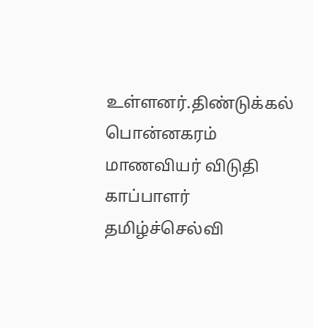உள்ளனர்.திண்டுக்கல் பொன்னகரம் மாணவியர் விடுதி காப்பாளர் தமிழ்ச்செல்வி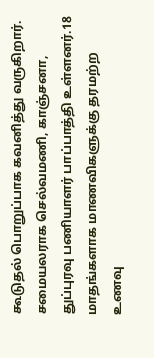கூடுதல் பொறுப்பாக கவனித்து வருகிறார். சமையலராக செல்வமணி, காஞ்சனா, துப்புரவு பணியாளர் பாப்பாத்தி உள்ளனர்.18 மாதங்களாக மாணவிகளுக்கு தரமற்ற உணவு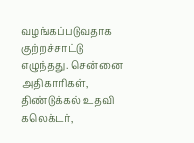வழங்கப்படுவதாக குற்றச்சாட்டு எழுந்தது. சென்னை அதிகாரிகள், திண்டுக்கல் உதவி கலெக்டர்,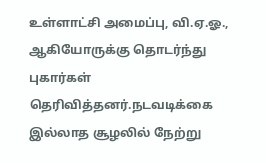உள்ளாட்சி அமைப்பு, வி.ஏ.ஓ., ஆகியோருக்கு தொடர்ந்து புகார்கள் தெரிவித்தனர்.நடவடிக்கை இல்லாத சூழலில் நேற்று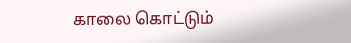காலை கொட்டும்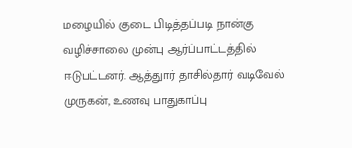மழையில் குடை பிடித்தப்படி நான்கு வழிச்சாலை முன்பு ஆர்ப்பாட்டத்தில் ஈடுபட்டனர். ஆத்துார் தாசில்தார் வடிவேல் முருகன், உணவு பாதுகாப்பு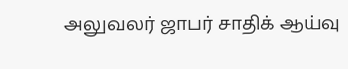அலுவலர் ஜாபர் சாதிக் ஆய்வு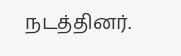நடத்தினர்.